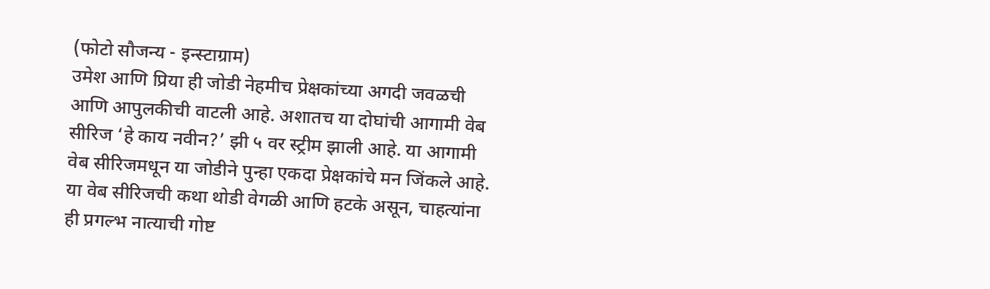(फोटो सौजन्य - इन्स्टाग्राम)
उमेश आणि प्रिया ही जोडी नेहमीच प्रेक्षकांच्या अगदी जवळची आणि आपुलकीची वाटली आहे. अशातच या दोघांची आगामी वेब सीरिज ‘हे काय नवीन?’ झी ५ वर स्ट्रीम झाली आहे. या आगामी वेब सीरिजमधून या जोडीने पुन्हा एकदा प्रेक्षकांचे मन जिंकले आहे. या वेब सीरिजची कथा थोडी वेगळी आणि हटके असून, चाहत्यांना ही प्रगल्भ नात्याची गोष्ट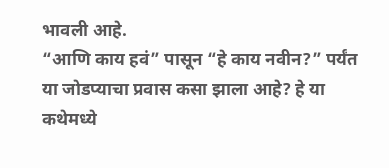भावली आहे.
“आणि काय हवं” पासून “हे काय नवीन?” पर्यंत या जोडप्याचा प्रवास कसा झाला आहे? हे या कथेमध्ये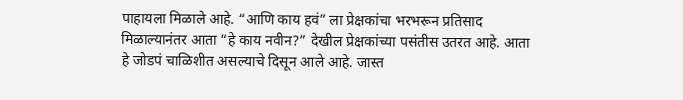पाहायला मिळाले आहे. “आणि काय हवं” ला प्रेक्षकांचा भरभरून प्रतिसाद मिळाल्यानंतर आता “हे काय नवीन?” देखील प्रेक्षकांच्या पसंतीस उतरत आहे. आता हे जोडपं चाळिशीत असल्याचे दिसून आले आहे. जास्त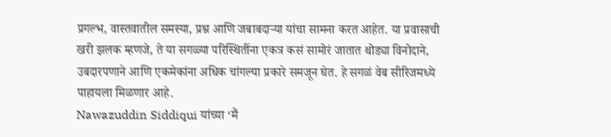प्रगल्भ, वास्तवातील समस्या, प्रश्न आणि जबाबदाऱ्या यांचा सामना करत आहेत. या प्रवासाची खरी झलक म्हणजे, ते या सगळ्या परिस्थितींना एकत्र कसं सामोरं जातात थोड्या विनोदाने, उबदारपणाने आणि एकमेकांना अधिक चांगल्या प्रकारे समजून घेत. हे सगळं वेब सीरिजमध्ये पाहायला मिळणार आहे.
Nawazuddin Siddiqui यांच्या ‘मैं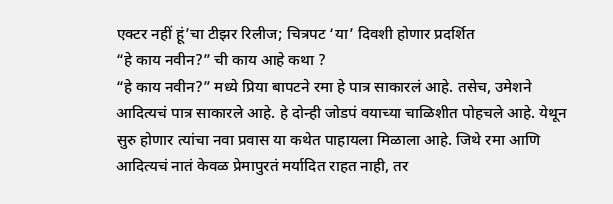एक्टर नहीं हूं’चा टीझर रिलीज; चित्रपट ‘या’ दिवशी होणार प्रदर्शित
“हे काय नवीन?” ची काय आहे कथा ?
“हे काय नवीन?” मध्ये प्रिया बापटने रमा हे पात्र साकारलं आहे. तसेच, उमेशने आदित्यचं पात्र साकारले आहे. हे दोन्ही जोडपं वयाच्या चाळिशीत पोहचले आहे. येथून सुरु होणार त्यांचा नवा प्रवास या कथेत पाहायला मिळाला आहे. जिथे रमा आणि आदित्यचं नातं केवळ प्रेमापुरतं मर्यादित राहत नाही, तर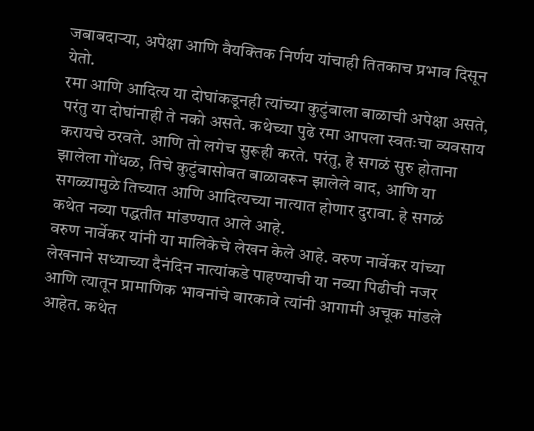जबाबदाऱ्या, अपेक्षा आणि वैयक्तिक निर्णय यांचाही तितकाच प्रभाव दिसून येतो.
रमा आणि आदित्य या दोघांकडूनही त्यांच्या कुटुंबाला बाळाची अपेक्षा असते, परंतु या दोघांनाही ते नको असते. कथेच्या पुढे रमा आपला स्वतःचा व्यवसाय करायचे ठरवते. आणि तो लगेच सुरूही करते. परंतु, हे सगळं सुरु होताना झालेला गोंधळ, तिचे कुटुंबासोबत बाळावरून झालेले वाद, आणि या सगळ्यामुळे तिच्यात आणि आदित्यच्या नात्यात होणार दुरावा. हे सगळं कथेत नव्या पद्धतीत मांडण्यात आले आहे.
वरुण नार्वेकर यांनी या मालिकेचे लेखन केले आहे. वरुण नार्वेकर यांच्या लेखनाने सध्याच्या दैनंदिन नात्यांकडे पाहण्याची या नव्या पिढीची नजर आणि त्यातून प्रामाणिक भावनांचे बारकावे त्यांनी आगामी अचूक मांडले आहेत. कथेत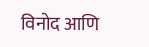विनोद आणि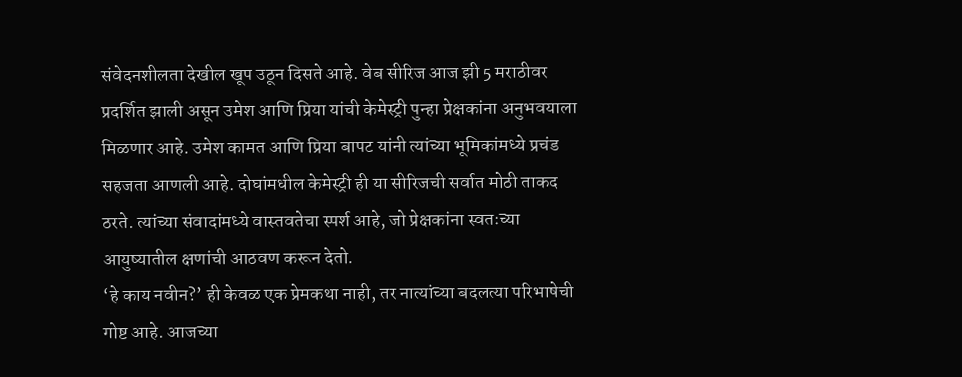संवेदनशीलता देखील खूप उठून दिसते आहे. वेब सीरिज आज झी 5 मराठीवर प्रदर्शित झाली असून उमेश आणि प्रिया यांची केमेस्ट्री पुन्हा प्रेक्षकांना अनुभवयाला मिळणार आहे. उमेश कामत आणि प्रिया बापट यांनी त्यांच्या भूमिकांमध्ये प्रचंड सहजता आणली आहे. दोघांमधील केमेस्ट्री ही या सीरिजची सर्वात मोठी ताकद ठरते. त्यांच्या संवादांमध्ये वास्तवतेचा स्पर्श आहे, जो प्रेक्षकांना स्वतःच्या आयुष्यातील क्षणांची आठवण करून देतो.
‘हे काय नवीन?’ ही केवळ एक प्रेमकथा नाही, तर नात्यांच्या बदलत्या परिभाषेची गोष्ट आहे. आजच्या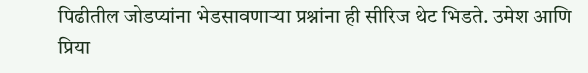पिढीतील जोडप्यांना भेडसावणाऱ्या प्रश्नांना ही सीरिज थेट भिडते. उमेश आणि प्रिया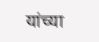यांच्या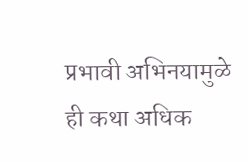प्रभावी अभिनयामुळे ही कथा अधिक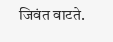जिवंत वाटते.